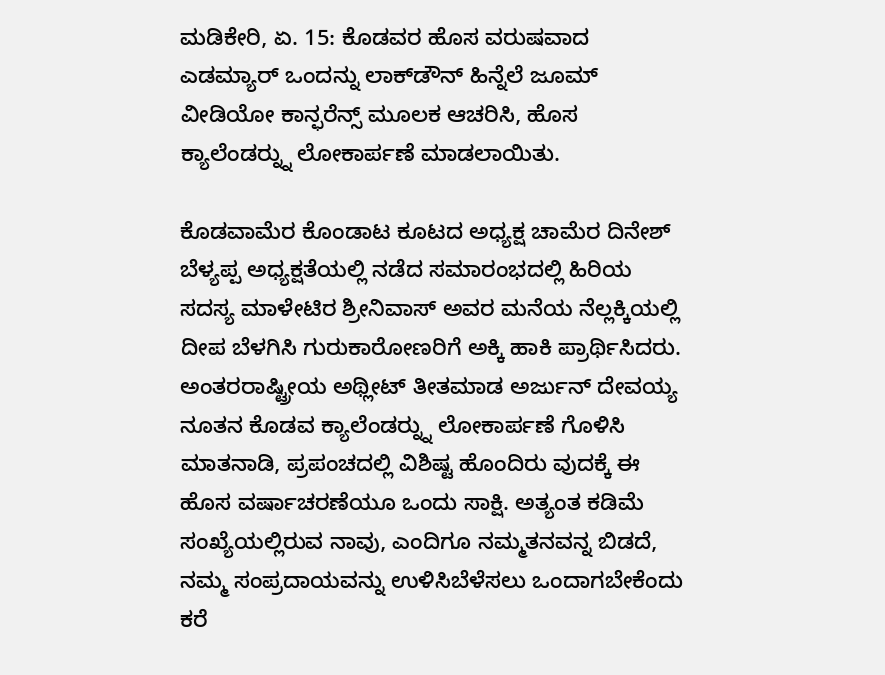ಮಡಿಕೇರಿ, ಏ. 15: ಕೊಡವರ ಹೊಸ ವರುಷವಾದ ಎಡಮ್ಯಾರ್ ಒಂದನ್ನು ಲಾಕ್‍ಡೌನ್ ಹಿನ್ನೆಲೆ ಜೂಮ್ ವೀಡಿಯೋ ಕಾನ್ಫರೆನ್ಸ್ ಮೂಲಕ ಆಚರಿಸಿ, ಹೊಸ ಕ್ಯಾಲೆಂಡರ್‍ನ್ನು ಲೋಕಾರ್ಪಣೆ ಮಾಡಲಾಯಿತು.

ಕೊಡವಾಮೆರ ಕೊಂಡಾಟ ಕೂಟದ ಅಧ್ಯಕ್ಷ ಚಾಮೆರ ದಿನೇಶ್ ಬೆಳ್ಯಪ್ಪ ಅಧ್ಯಕ್ಷತೆಯಲ್ಲಿ ನಡೆದ ಸಮಾರಂಭದಲ್ಲಿ ಹಿರಿಯ ಸದಸ್ಯ ಮಾಳೇಟಿರ ಶ್ರೀನಿವಾಸ್ ಅವರ ಮನೆಯ ನೆಲ್ಲಕ್ಕಿಯಲ್ಲಿ ದೀಪ ಬೆಳಗಿಸಿ ಗುರುಕಾರೋಣರಿಗೆ ಅಕ್ಕಿ ಹಾಕಿ ಪ್ರಾರ್ಥಿಸಿದರು. ಅಂತರರಾಷ್ಟ್ರೀಯ ಅಥ್ಲೀಟ್ ತೀತಮಾಡ ಅರ್ಜುನ್ ದೇವಯ್ಯ ನೂತನ ಕೊಡವ ಕ್ಯಾಲೆಂಡರ್‍ನ್ನು ಲೋಕಾರ್ಪಣೆ ಗೊಳಿಸಿ ಮಾತನಾಡಿ, ಪ್ರಪಂಚದಲ್ಲಿ ವಿಶಿಷ್ಟ ಹೊಂದಿರು ವುದಕ್ಕೆ ಈ ಹೊಸ ವರ್ಷಾಚರಣೆಯೂ ಒಂದು ಸಾಕ್ಷಿ. ಅತ್ಯಂತ ಕಡಿಮೆ ಸಂಖ್ಯೆಯಲ್ಲಿರುವ ನಾವು, ಎಂದಿಗೂ ನಮ್ಮತನವನ್ನ ಬಿಡದೆ, ನಮ್ಮ ಸಂಪ್ರದಾಯವನ್ನು ಉಳಿಸಿಬೆಳೆಸಲು ಒಂದಾಗಬೇಕೆಂದು ಕರೆ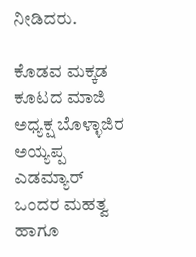ನೀಡಿದರು.

ಕೊಡವ ಮಕ್ಕಡ ಕೂಟದ ಮಾಜಿ ಅಧ್ಯಕ್ಷ ಬೊಳ್ಳಾಜಿರ ಅಯ್ಯಪ್ಪ ಎಡಮ್ಯಾರ್ ಒಂದರ ಮಹತ್ವ ಹಾಗೂ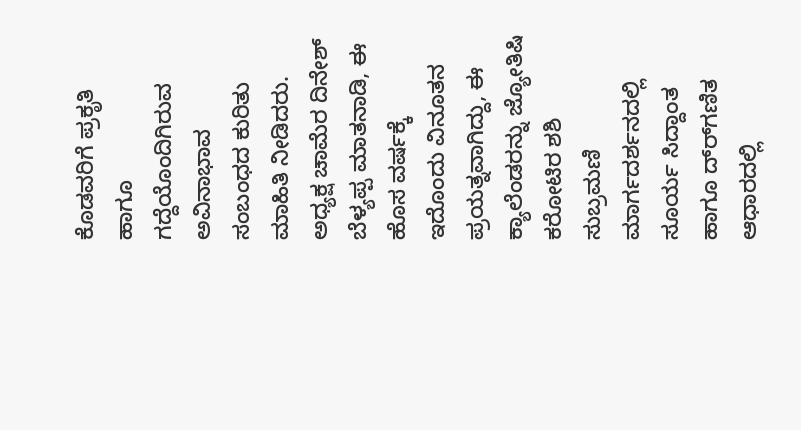ಕೊಡವರಿಗೆ ಪ್ರಕೃತಿ ಹಾಗೂ ಗದ್ದೆಯೊಂದಿಗಿರುವ ಅವಿನಾಭಾವ ಸಂಬಂಧದ ಕುರಿತು ಮಾಹಿತಿ ನೀಡಿದರು. ಅಧ್ಯಕ್ಷ ಚಾಮೆರ ದಿನೇಶ್ ಬೆಳ್ಯಪ್ಪ ಮಾತನಾಡಿ, ಈ ಹೊಸ ವರ್ಷಕ್ಕೆ ಇದೊಂದು ವಿನೂತನ ಪ್ರಯತ್ನವಾಗಿದ್ದು, ಈ ಕ್ಯಾಲೆಂಡರನ್ನು ಜ್ಯೋತಿಷಿ ಕರೋಟಿರ ಶಶಿ ಸುಬ್ರಮಣಿ ಮಾರ್ಗದರ್ಶನದಲ್ಲಿ ಸೂರ್ಯ ಸಿದ್ದಾಂತ ಹಾಗೂ ದ್ರ್‍ಗಣಿತ ಆಧಾರದಲ್ಲಿ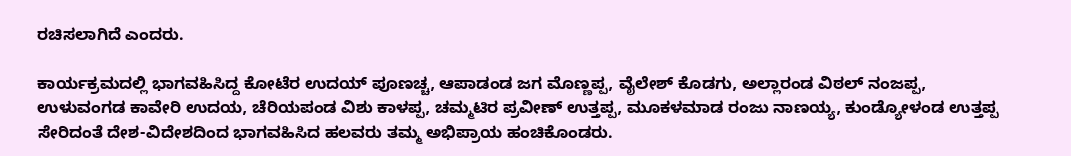ರಚಿಸಲಾಗಿದೆ ಎಂದರು.

ಕಾರ್ಯಕ್ರಮದಲ್ಲಿ ಭಾಗವಹಿಸಿದ್ದ ಕೋಟೆರ ಉದಯ್ ಪೂಣಚ್ಚ, ಆಪಾಡಂಡ ಜಗ ಮೊಣ್ಣಪ್ಪ, ವೈಲೇಶ್ ಕೊಡಗು, ಅಲ್ಲಾರಂಡ ವಿಠಲ್ ನಂಜಪ್ಪ, ಉಳುವಂಗಡ ಕಾವೇರಿ ಉದಯ, ಚೆರಿಯಪಂಡ ವಿಶು ಕಾಳಪ್ಪ, ಚಮ್ಮಟಿರ ಪ್ರವೀಣ್ ಉತ್ತಪ್ಪ, ಮೂಕಳಮಾಡ ರಂಜು ನಾಣಯ್ಯ, ಕುಂಡ್ಯೋಳಂಡ ಉತ್ತಪ್ಪ ಸೇರಿದಂತೆ ದೇಶ-ವಿದೇಶದಿಂದ ಭಾಗವಹಿಸಿದ ಹಲವರು ತಮ್ಮ ಅಭಿಪ್ರಾಯ ಹಂಚಿಕೊಂಡರು.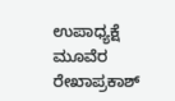ಉಪಾಧ್ಯಕ್ಷೆ ಮೂವೆರ ರೇಖಾಪ್ರಕಾಶ್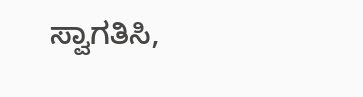ಸ್ವಾಗತಿಸಿ,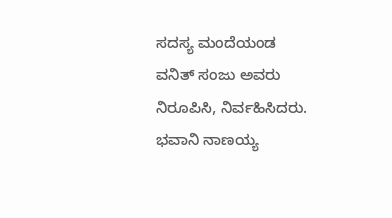ಸದಸ್ಯ ಮಂದೆಯಂಡ ವನಿತ್ ಸಂಜು ಅವರು ನಿರೂಪಿಸಿ, ನಿರ್ವಹಿಸಿದರು. ಭವಾನಿ ನಾಣಯ್ಯ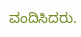ವಂದಿಸಿದರು.